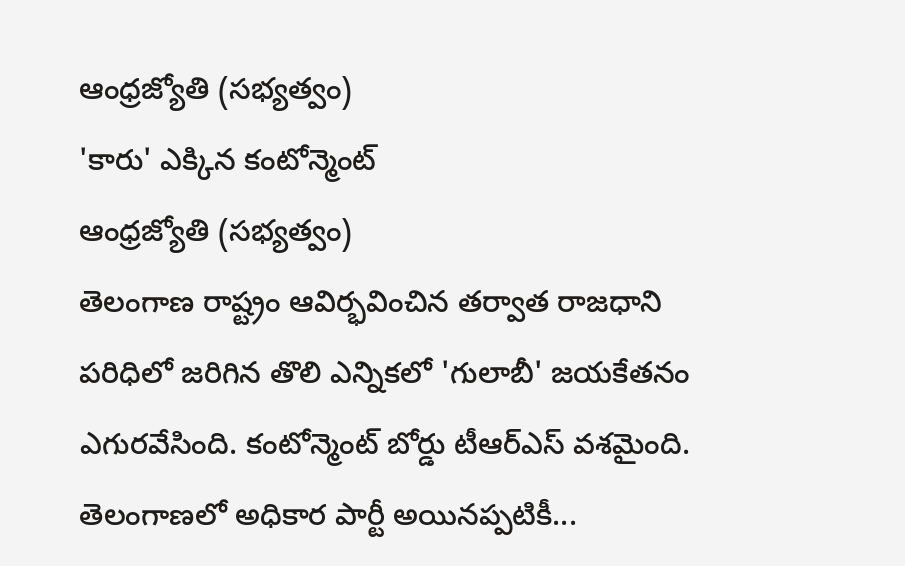ఆంధ్రజ్యోతి (సభ్యత్వం)
'కారు' ఎక్కిన కంటోన్మెంట్
ఆంధ్రజ్యోతి (సభ్యత్వం)
తెలంగాణ రాష్ట్రం ఆవిర్భవించిన తర్వాత రాజధాని పరిధిలో జరిగిన తొలి ఎన్నికలో 'గులాబీ' జయకేతనం ఎగురవేసింది. కంటోన్మెంట్ బోర్డు టీఆర్ఎస్ వశమైంది. తెలంగాణలో అధికార పార్టీ అయినప్పటికీ...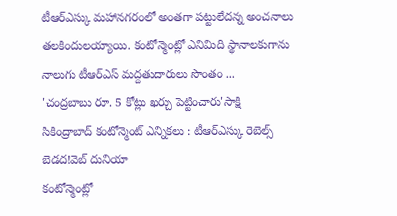టీఆర్ఎస్కు మహానగరంలో అంతగా పట్టులేదన్న అంచనాలు తలకిందులయ్యాయి. కంటోన్మెంట్లో ఎనిమిది స్థానాలకుగాను నాలుగు టీఆర్ఎస్ మద్దతుదారులు సొంతం ...
'చంద్రబాబు రూ. 5 కోట్లు ఖర్చు పెట్టించారు'సాక్షి
సికింద్రాబాద్ కంటోన్మెంట్ ఎన్నికలు : టీఆర్ఎస్కు రెబెల్స్ బెడద!వెబ్ దునియా
కంటోన్మెంట్లో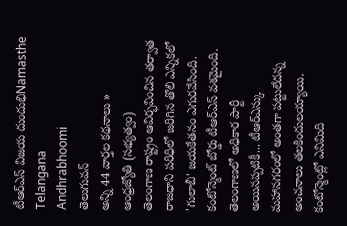టీఆర్ఎస్ విజయ దుందుభిNamasthe Telangana
Andhrabhoomi
తెలుగువన్
అన్ని 44 వార్తల కథనాలు »
ఆంధ్రజ్యోతి (సభ్యత్వం)
తెలంగాణ రాష్ట్రం ఆవిర్భవించిన తర్వాత రాజధాని పరిధిలో జరిగిన తొలి ఎన్నికలో 'గులాబీ' జయకేతనం ఎగురవేసింది. కంటోన్మెంట్ బోర్డు టీఆర్ఎస్ వశమైంది. తెలంగాణలో అధికార పార్టీ అయినప్పటికీ... టీఆర్ఎస్కు మహానగరంలో అంతగా పట్టులేదన్న అంచనాలు తలకిందులయ్యాయి. కంటోన్మెంట్లో ఎనిమిది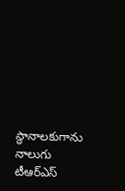స్థానాలకుగాను నాలుగు టీఆర్ఎస్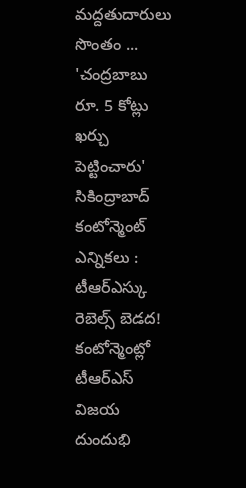మద్దతుదారులు సొంతం ...
'చంద్రబాబు రూ. 5 కోట్లు ఖర్చు పెట్టించారు'
సికింద్రాబాద్ కంటోన్మెంట్ ఎన్నికలు : టీఆర్ఎస్కు రెబెల్స్ బెడద!
కంటోన్మెంట్లో టీఆర్ఎస్ విజయ దుందుభి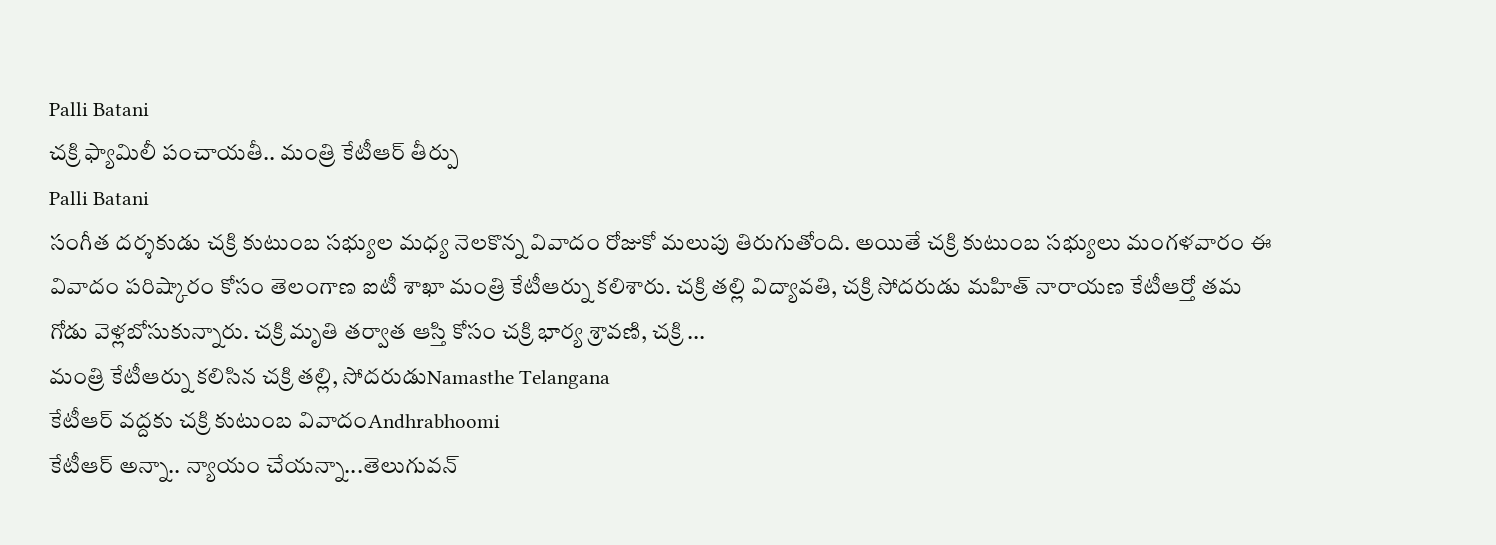Palli Batani
చక్రి ఫ్యామిలీ పంచాయతీ.. మంత్రి కేటీఆర్ తీర్పు
Palli Batani
సంగీత దర్శకుడు చక్రి కుటుంబ సభ్యుల మధ్య నెలకొన్న వివాదం రోజుకో మలుపు తిరుగుతోంది. అయితే చక్రి కుటుంబ సభ్యులు మంగళవారం ఈ వివాదం పరిష్కారం కోసం తెలంగాణ ఐటీ శాఖా మంత్రి కేటీఆర్ను కలిశారు. చక్రి తల్లి విద్యావతి, చక్రి సోదరుడు మహిత్ నారాయణ కేటీఆర్తో తమ గోడు వెళ్లబోసుకున్నారు. చక్రి మృతి తర్వాత ఆస్తి కోసం చక్రి భార్య శ్రావణి, చక్రి ...
మంత్రి కేటీఆర్ను కలిసిన చక్రి తల్లి, సోదరుడుNamasthe Telangana
కేటీఆర్ వద్దకు చక్రి కుటుంబ వివాదంAndhrabhoomi
కేటీఆర్ అన్నా.. న్యాయం చేయన్నా...తెలుగువన్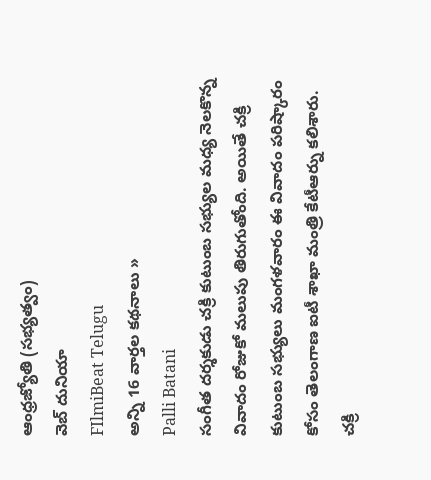ఆంధ్రజ్యోతి (సభ్యత్వం)
వెబ్ దునియా
FIlmiBeat Telugu
అన్ని 16 వార్తల కథనాలు »
Palli Batani
సంగీత దర్శకుడు చక్రి కుటుంబ సభ్యుల మధ్య నెలకొన్న వివాదం రోజుకో మలుపు తిరుగుతోంది. అయితే చక్రి కుటుంబ సభ్యులు మంగళవారం ఈ వివాదం పరిష్కారం కోసం తెలంగాణ ఐటీ శాఖా మంత్రి కేటీఆర్ను కలిశారు. చక్రి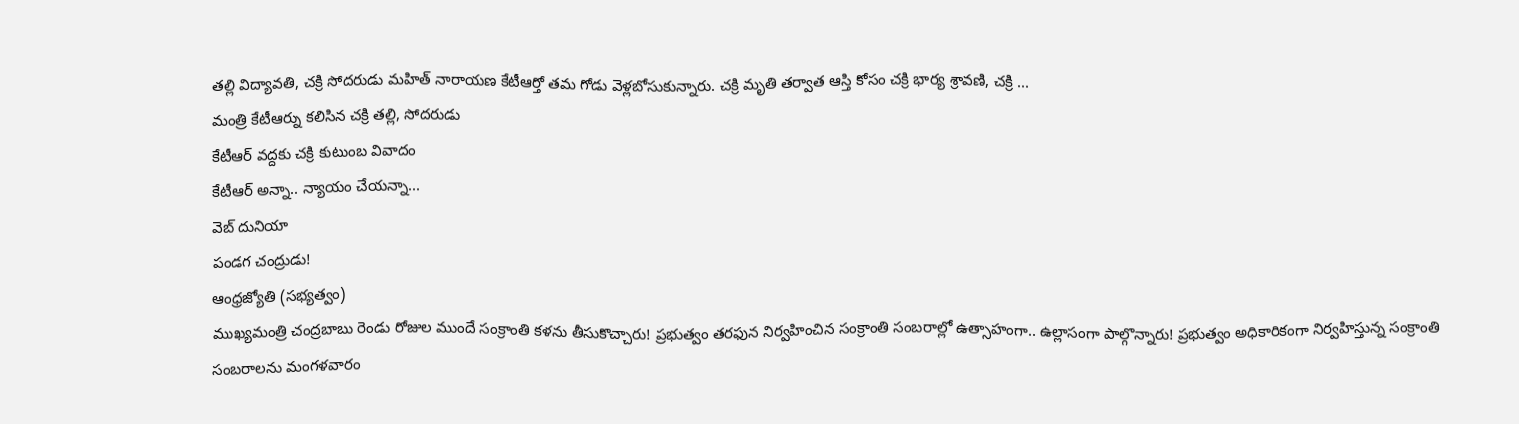తల్లి విద్యావతి, చక్రి సోదరుడు మహిత్ నారాయణ కేటీఆర్తో తమ గోడు వెళ్లబోసుకున్నారు. చక్రి మృతి తర్వాత ఆస్తి కోసం చక్రి భార్య శ్రావణి, చక్రి ...
మంత్రి కేటీఆర్ను కలిసిన చక్రి తల్లి, సోదరుడు
కేటీఆర్ వద్దకు చక్రి కుటుంబ వివాదం
కేటీఆర్ అన్నా.. న్యాయం చేయన్నా...
వెబ్ దునియా
పండగ చంద్రుడు!
ఆంధ్రజ్యోతి (సభ్యత్వం)
ముఖ్యమంత్రి చంద్రబాబు రెండు రోజుల ముందే సంక్రాంతి కళను తీసుకొచ్చారు! ప్రభుత్వం తరఫున నిర్వహించిన సంక్రాంతి సంబరాల్లో ఉత్సాహంగా.. ఉల్లాసంగా పాల్గొన్నారు! ప్రభుత్వం అధికారికంగా నిర్వహిస్తున్న సంక్రాంతి సంబరాలను మంగళవారం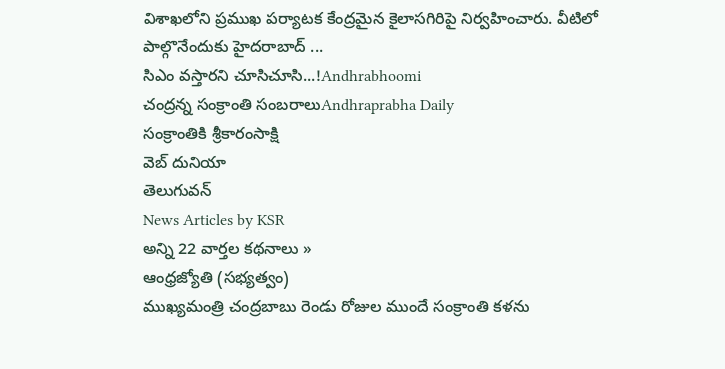విశాఖలోని ప్రముఖ పర్యాటక కేంద్రమైన కైలాసగిరిపై నిర్వహించారు. వీటిలో పాల్గొనేందుకు హైదరాబాద్ ...
సిఎం వస్తారని చూసిచూసి...!Andhrabhoomi
చంద్రన్న సంక్రాంతి సంబరాలుAndhraprabha Daily
సంక్రాంతికి శ్రీకారంసాక్షి
వెబ్ దునియా
తెలుగువన్
News Articles by KSR
అన్ని 22 వార్తల కథనాలు »
ఆంధ్రజ్యోతి (సభ్యత్వం)
ముఖ్యమంత్రి చంద్రబాబు రెండు రోజుల ముందే సంక్రాంతి కళను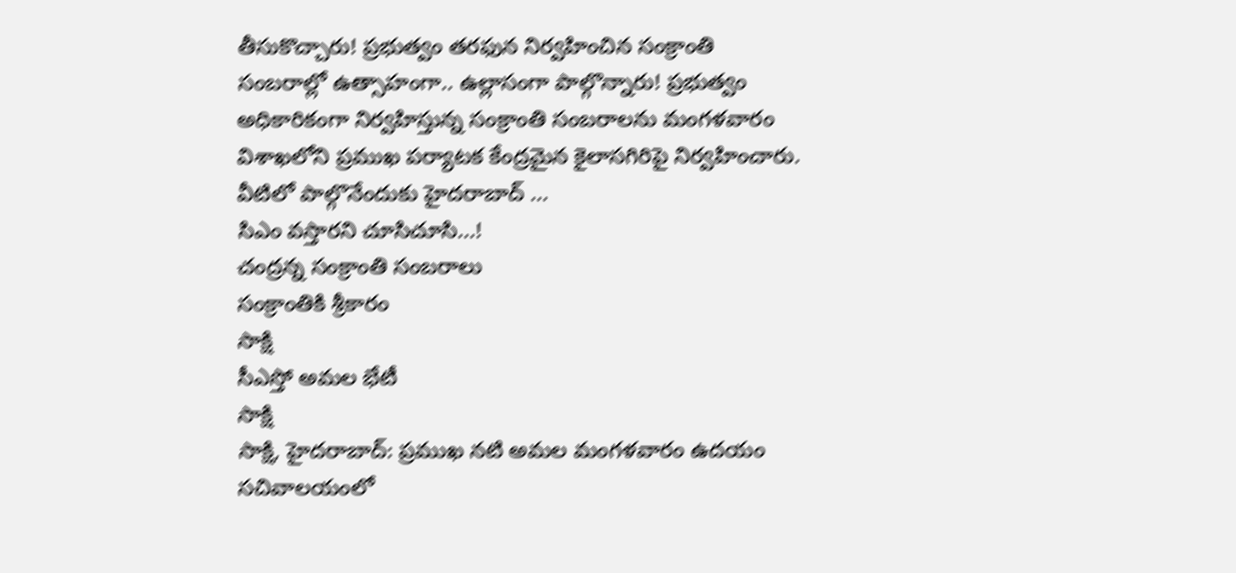తీసుకొచ్చారు! ప్రభుత్వం తరఫున నిర్వహించిన సంక్రాంతి సంబరాల్లో ఉత్సాహంగా.. ఉల్లాసంగా పాల్గొన్నారు! ప్రభుత్వం అధికారికంగా నిర్వహిస్తున్న సంక్రాంతి సంబరాలను మంగళవారం విశాఖలోని ప్రముఖ పర్యాటక కేంద్రమైన కైలాసగిరిపై నిర్వహించారు. వీటిలో పాల్గొనేందుకు హైదరాబాద్ ...
సిఎం వస్తారని చూసిచూసి...!
చంద్రన్న సంక్రాంతి సంబరాలు
సంక్రాంతికి శ్రీకారం
సాక్షి
సీఎస్తో అమల భేటీ
సాక్షి
సాక్షి, హైదరాబాద్: ప్రముఖ నటి అమల మంగళవారం ఉదయం సచివాలయంలో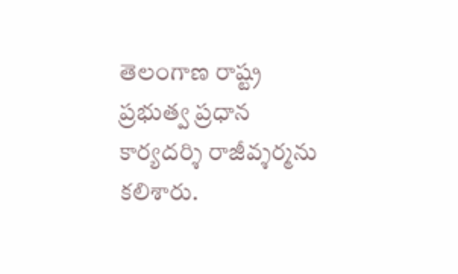తెలంగాణ రాష్ట్ర ప్రభుత్వ ప్రధాన కార్యదర్శి రాజీవ్శర్మను కలిశారు.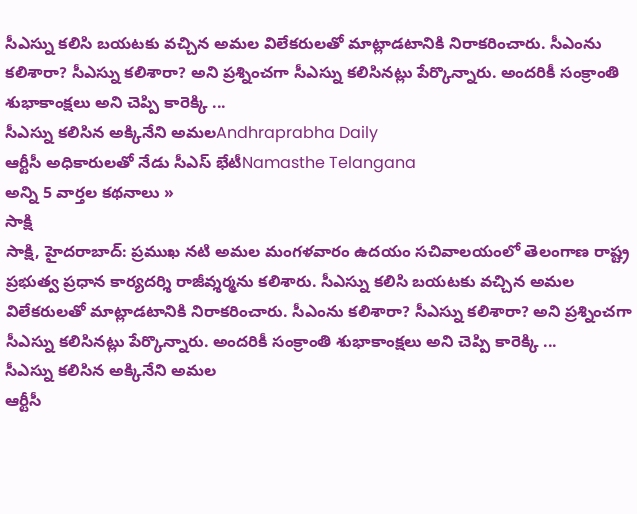సీఎస్ను కలిసి బయటకు వచ్చిన అమల విలేకరులతో మాట్లాడటానికి నిరాకరించారు. సీఎంను కలిశారా? సీఎస్ను కలిశారా? అని ప్రశ్నించగా సీఎస్ను కలిసినట్లు పేర్కొన్నారు. అందరికీ సంక్రాంతి శుభాకాంక్షలు అని చెప్పి కారెక్కి ...
సీఎస్ను కలిసిన అక్కినేని అమలAndhraprabha Daily
ఆర్టీసీ అధికారులతో నేడు సీఎస్ భేటీNamasthe Telangana
అన్ని 5 వార్తల కథనాలు »
సాక్షి
సాక్షి, హైదరాబాద్: ప్రముఖ నటి అమల మంగళవారం ఉదయం సచివాలయంలో తెలంగాణ రాష్ట్ర ప్రభుత్వ ప్రధాన కార్యదర్శి రాజీవ్శర్మను కలిశారు. సీఎస్ను కలిసి బయటకు వచ్చిన అమల విలేకరులతో మాట్లాడటానికి నిరాకరించారు. సీఎంను కలిశారా? సీఎస్ను కలిశారా? అని ప్రశ్నించగా సీఎస్ను కలిసినట్లు పేర్కొన్నారు. అందరికీ సంక్రాంతి శుభాకాంక్షలు అని చెప్పి కారెక్కి ...
సీఎస్ను కలిసిన అక్కినేని అమల
ఆర్టీసీ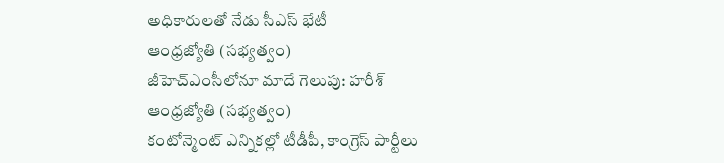అధికారులతో నేడు సీఎస్ భేటీ
ఆంధ్రజ్యోతి (సభ్యత్వం)
జీహెచ్ఎంసీలోనూ మాదే గెలుపు: హరీశ్
ఆంధ్రజ్యోతి (సభ్యత్వం)
కంటోన్మెంట్ ఎన్నికల్లో టీడీపీ, కాంగ్రెస్ పార్టీలు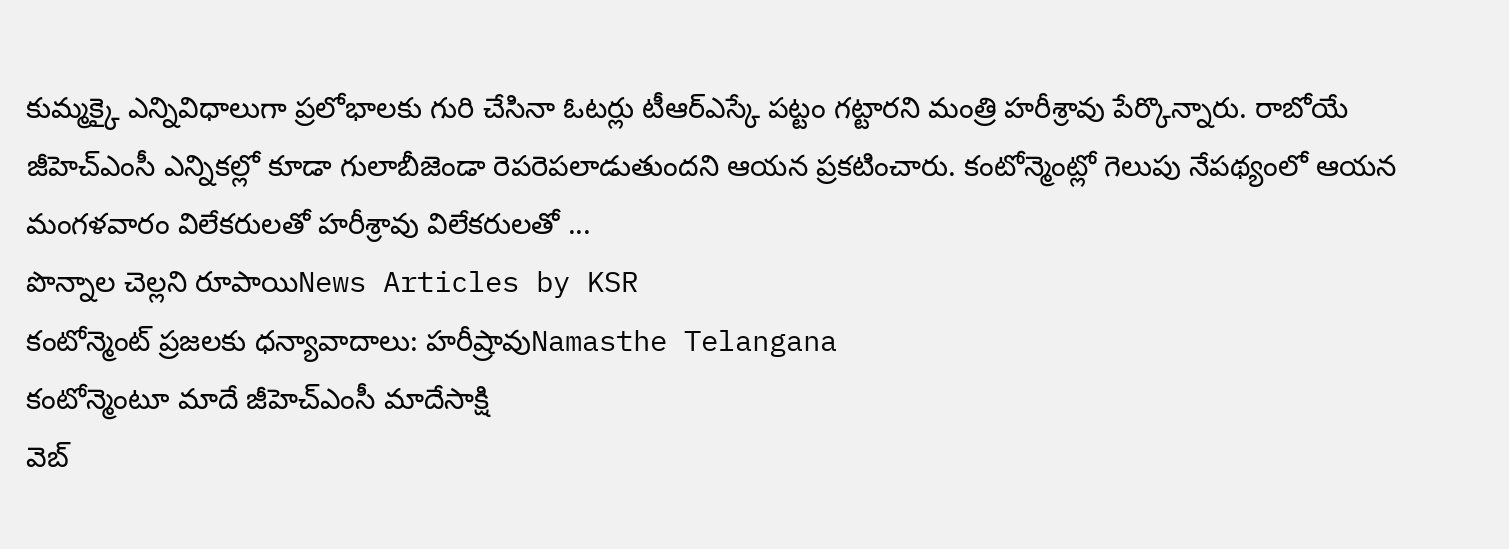కుమ్మక్కై ఎన్నివిధాలుగా ప్రలోభాలకు గురి చేసినా ఓటర్లు టీఆర్ఎస్కే పట్టం గట్టారని మంత్రి హరీశ్రావు పేర్కొన్నారు. రాబోయే జీహెచ్ఎంసీ ఎన్నికల్లో కూడా గులాబీజెండా రెపరెపలాడుతుందని ఆయన ప్రకటించారు. కంటోన్మెంట్లో గెలుపు నేపథ్యంలో ఆయన మంగళవారం విలేకరులతో హరీశ్రావు విలేకరులతో ...
పొన్నాల చెల్లని రూపాయిNews Articles by KSR
కంటోన్మెంట్ ప్రజలకు ధన్యావాదాలు: హరీష్రావుNamasthe Telangana
కంటోన్మెంటూ మాదే జీహెచ్ఎంసీ మాదేసాక్షి
వెబ్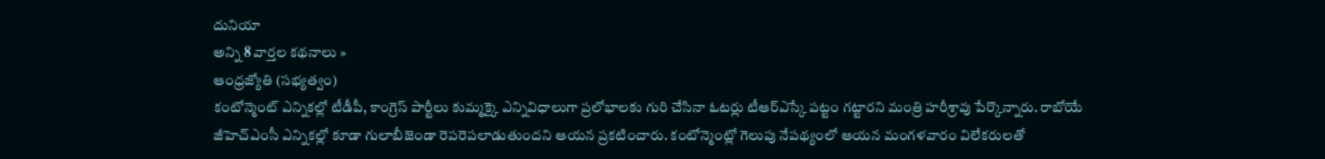దునియా
అన్ని 8 వార్తల కథనాలు »
ఆంధ్రజ్యోతి (సభ్యత్వం)
కంటోన్మెంట్ ఎన్నికల్లో టీడీపీ, కాంగ్రెస్ పార్టీలు కుమ్మక్కై ఎన్నివిధాలుగా ప్రలోభాలకు గురి చేసినా ఓటర్లు టీఆర్ఎస్కే పట్టం గట్టారని మంత్రి హరీశ్రావు పేర్కొన్నారు. రాబోయే జీహెచ్ఎంసీ ఎన్నికల్లో కూడా గులాబీజెండా రెపరెపలాడుతుందని ఆయన ప్రకటించారు. కంటోన్మెంట్లో గెలుపు నేపథ్యంలో ఆయన మంగళవారం విలేకరులతో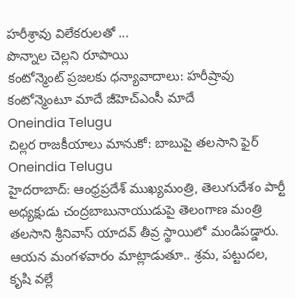హరీశ్రావు విలేకరులతో ...
పొన్నాల చెల్లని రూపాయి
కంటోన్మెంట్ ప్రజలకు ధన్యావాదాలు: హరీష్రావు
కంటోన్మెంటూ మాదే జీహెచ్ఎంసీ మాదే
Oneindia Telugu
చిల్లర రాజకీయాలు మానుకో: బాబుపై తలసాని ఫైర్
Oneindia Telugu
హైదరాబాద్: ఆంధ్రప్రదేశ్ ముఖ్యమంత్రి, తెలుగుదేశం పార్టీ అధ్యక్షుడు చంద్రబాబునాయుడుపై తెలంగాణ మంత్రి తలసాని శ్రీనివాస్ యాదవ్ తీవ్ర స్థాయిలో మండిపడ్డారు. ఆయన మంగళవారం మాట్లాడుతూ.. శ్రమ, పట్టుదల, కృషి వల్లే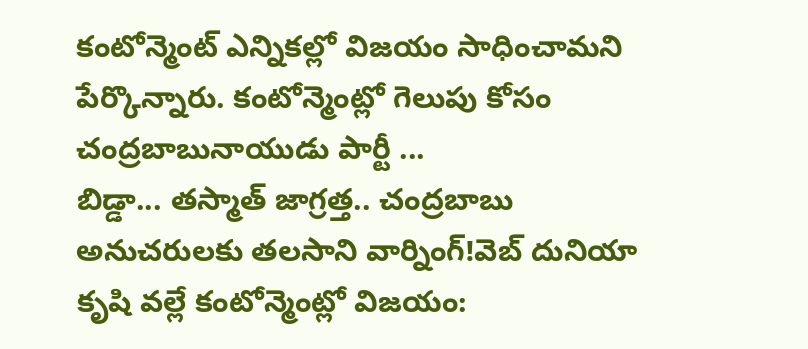కంటోన్మెంట్ ఎన్నికల్లో విజయం సాధించామని పేర్కొన్నారు. కంటోన్మెంట్లో గెలుపు కోసం చంద్రబాబునాయుడు పార్టీ ...
బిడ్డా... తస్మాత్ జాగ్రత్త.. చంద్రబాబు అనుచరులకు తలసాని వార్నింగ్!వెబ్ దునియా
కృషి వల్లే కంటోన్మెంట్లో విజయం: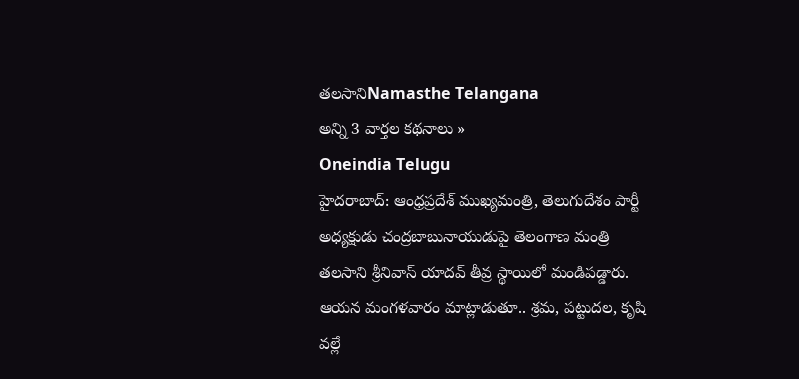తలసానిNamasthe Telangana
అన్ని 3 వార్తల కథనాలు »
Oneindia Telugu
హైదరాబాద్: ఆంధ్రప్రదేశ్ ముఖ్యమంత్రి, తెలుగుదేశం పార్టీ అధ్యక్షుడు చంద్రబాబునాయుడుపై తెలంగాణ మంత్రి తలసాని శ్రీనివాస్ యాదవ్ తీవ్ర స్థాయిలో మండిపడ్డారు. ఆయన మంగళవారం మాట్లాడుతూ.. శ్రమ, పట్టుదల, కృషి వల్లే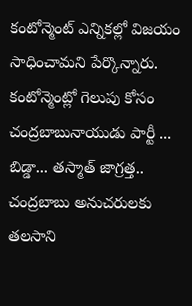కంటోన్మెంట్ ఎన్నికల్లో విజయం సాధించామని పేర్కొన్నారు. కంటోన్మెంట్లో గెలుపు కోసం చంద్రబాబునాయుడు పార్టీ ...
బిడ్డా... తస్మాత్ జాగ్రత్త.. చంద్రబాబు అనుచరులకు తలసాని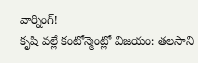వార్నింగ్!
కృషి వల్లే కంటోన్మెంట్లో విజయం: తలసాని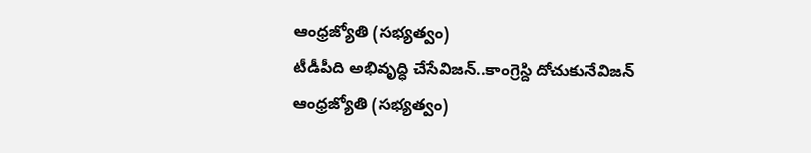ఆంధ్రజ్యోతి (సభ్యత్వం)
టీడీపీది అభివృద్ధి చేసేవిజన్..కాంగ్రెస్ది దోచుకునేవిజన్
ఆంధ్రజ్యోతి (సభ్యత్వం)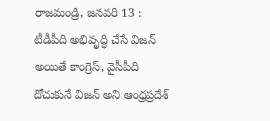రాజమండ్రి, జనవరి 13 : టీడీపీది అభివృద్ధి చేసే విజన్ అయితే కాంగ్రెస్, వైసీపీది దోచుకునే విజన్ అని ఆంధ్రప్రదేశ్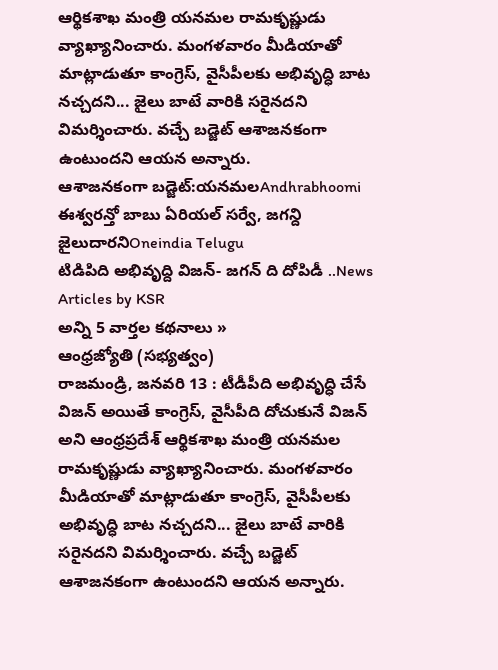ఆర్థికశాఖ మంత్రి యనమల రామకృష్ణుడు వ్యాఖ్యానించారు. మంగళవారం మీడియాతో మాట్లాడుతూ కాంగ్రెస్, వైసీపీలకు అభివృద్ధి బాట నచ్చదని... జైలు బాటే వారికి సరైనదని విమర్శించారు. వచ్చే బడ్జెట్ ఆశాజనకంగా ఉంటుందని ఆయన అన్నారు.
ఆశాజనకంగా బడ్జెట్:యనమలAndhrabhoomi
ఈశ్వరన్తో బాబు ఏరియల్ సర్వే, జగన్ది జైలుదారనిOneindia Telugu
టిడిపిది అభివృద్ది విజన్- జగన్ ది దోపిడీ ..News Articles by KSR
అన్ని 5 వార్తల కథనాలు »
ఆంధ్రజ్యోతి (సభ్యత్వం)
రాజమండ్రి, జనవరి 13 : టీడీపీది అభివృద్ధి చేసే విజన్ అయితే కాంగ్రెస్, వైసీపీది దోచుకునే విజన్ అని ఆంధ్రప్రదేశ్ ఆర్థికశాఖ మంత్రి యనమల రామకృష్ణుడు వ్యాఖ్యానించారు. మంగళవారం మీడియాతో మాట్లాడుతూ కాంగ్రెస్, వైసీపీలకు అభివృద్ధి బాట నచ్చదని... జైలు బాటే వారికి సరైనదని విమర్శించారు. వచ్చే బడ్జెట్ ఆశాజనకంగా ఉంటుందని ఆయన అన్నారు.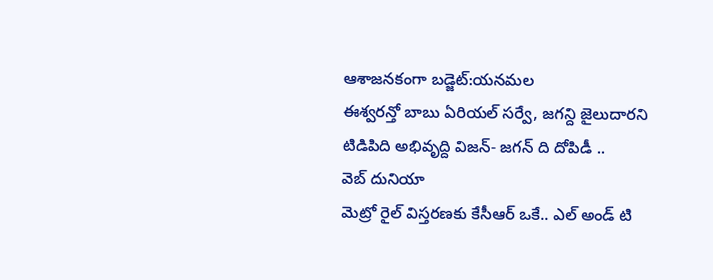ఆశాజనకంగా బడ్జెట్:యనమల
ఈశ్వరన్తో బాబు ఏరియల్ సర్వే, జగన్ది జైలుదారని
టిడిపిది అభివృద్ది విజన్- జగన్ ది దోపిడీ ..
వెబ్ దునియా
మెట్రో రైల్ విస్తరణకు కేసీఆర్ ఒకే.. ఎల్ అండ్ టి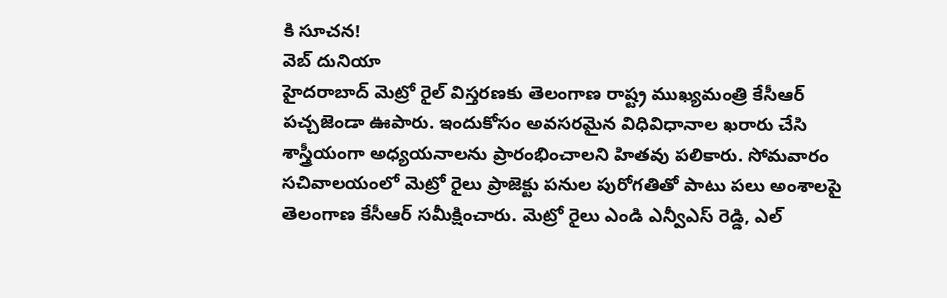కి సూచన!
వెబ్ దునియా
హైదరాబాద్ మెట్రో రైల్ విస్తరణకు తెలంగాణ రాష్ట్ర ముఖ్యమంత్రి కేసీఆర్ పచ్చజెండా ఊపారు. ఇందుకోసం అవసరమైన విధివిధానాల ఖరారు చేసి శాస్త్రీయంగా అధ్యయనాలను ప్రారంభించాలని హితవు పలికారు. సోమవారం సచివాలయంలో మెట్రో రైలు ప్రాజెక్టు పనుల పురోగతితో పాటు పలు అంశాలపై తెలంగాణ కేసీఆర్ సమీక్షించారు. మెట్రో రైలు ఎండి ఎన్వీఎస్ రెడ్డి, ఎల్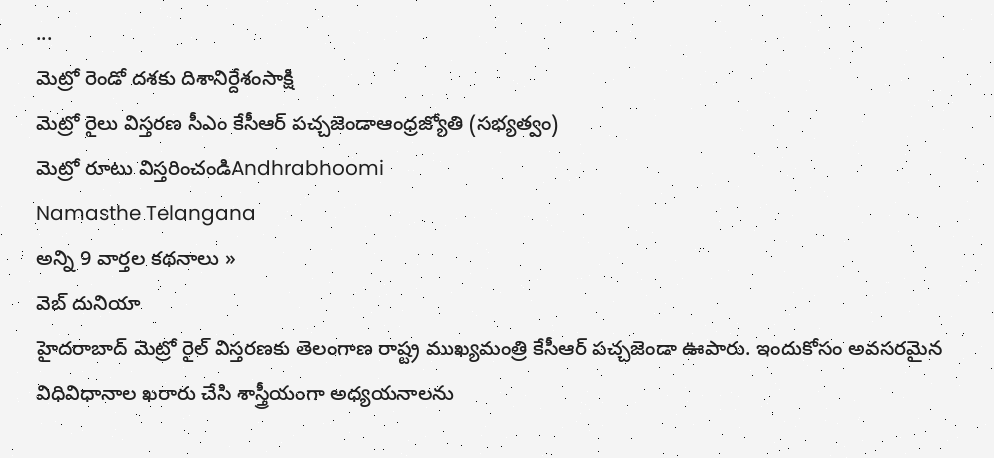...
మెట్రో రెండో దశకు దిశానిర్దేశంసాక్షి
మెట్రో రైలు విస్తరణ సీఎం కేసీఆర్ పచ్చజెండాఆంధ్రజ్యోతి (సభ్యత్వం)
మెట్రో రూటు విస్తరించండిAndhrabhoomi
Namasthe Telangana
అన్ని 9 వార్తల కథనాలు »
వెబ్ దునియా
హైదరాబాద్ మెట్రో రైల్ విస్తరణకు తెలంగాణ రాష్ట్ర ముఖ్యమంత్రి కేసీఆర్ పచ్చజెండా ఊపారు. ఇందుకోసం అవసరమైన విధివిధానాల ఖరారు చేసి శాస్త్రీయంగా అధ్యయనాలను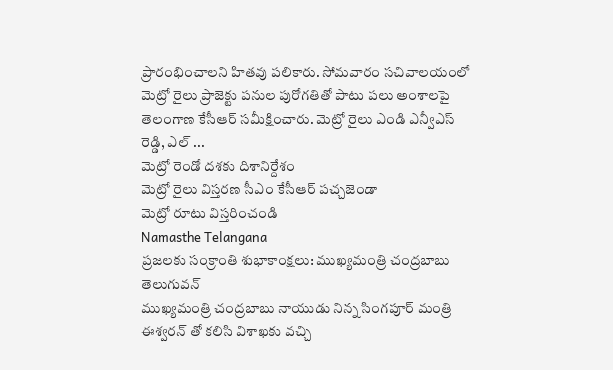ప్రారంభించాలని హితవు పలికారు. సోమవారం సచివాలయంలో మెట్రో రైలు ప్రాజెక్టు పనుల పురోగతితో పాటు పలు అంశాలపై తెలంగాణ కేసీఆర్ సమీక్షించారు. మెట్రో రైలు ఎండి ఎన్వీఎస్ రెడ్డి, ఎల్ ...
మెట్రో రెండో దశకు దిశానిర్దేశం
మెట్రో రైలు విస్తరణ సీఎం కేసీఆర్ పచ్చజెండా
మెట్రో రూటు విస్తరించండి
Namasthe Telangana
ప్రజలకు సంక్రాంతి శుభాకాంక్షలు: ముఖ్యమంత్రి చంద్రబాబు
తెలుగువన్
ముఖ్యమంత్రి చంద్రబాబు నాయుడు నిన్న సింగపూర్ మంత్రి ఈశ్వరన్ తో కలిసి విశాఖకు వచ్చి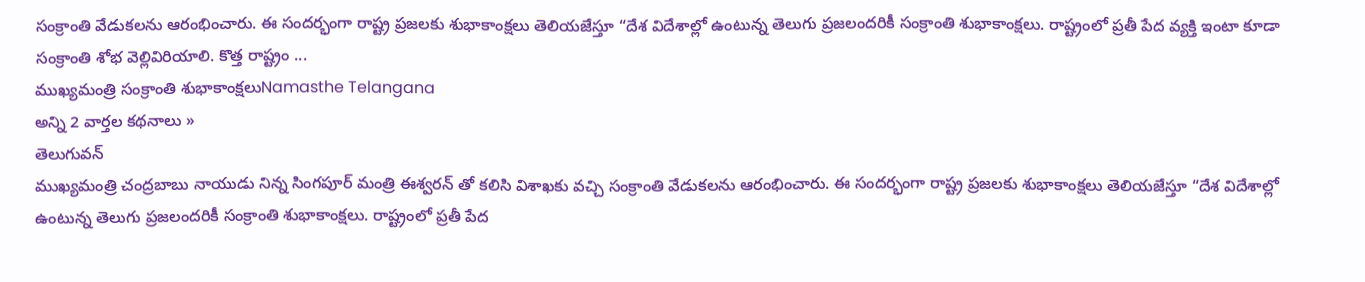సంక్రాంతి వేడుకలను ఆరంభించారు. ఈ సందర్భంగా రాష్ట్ర ప్రజలకు శుభాకాంక్షలు తెలియజేస్తూ “దేశ విదేశాల్లో ఉంటున్న తెలుగు ప్రజలందరికీ సంక్రాంతి శుభాకాంక్షలు. రాష్ట్రంలో ప్రతీ పేద వ్యక్తి ఇంటా కూడా సంక్రాంతి శోభ వెల్లివిరియాలి. కొత్త రాష్ట్రం ...
ముఖ్యమంత్రి సంక్రాంతి శుభాకాంక్షలుNamasthe Telangana
అన్ని 2 వార్తల కథనాలు »
తెలుగువన్
ముఖ్యమంత్రి చంద్రబాబు నాయుడు నిన్న సింగపూర్ మంత్రి ఈశ్వరన్ తో కలిసి విశాఖకు వచ్చి సంక్రాంతి వేడుకలను ఆరంభించారు. ఈ సందర్భంగా రాష్ట్ర ప్రజలకు శుభాకాంక్షలు తెలియజేస్తూ “దేశ విదేశాల్లో ఉంటున్న తెలుగు ప్రజలందరికీ సంక్రాంతి శుభాకాంక్షలు. రాష్ట్రంలో ప్రతీ పేద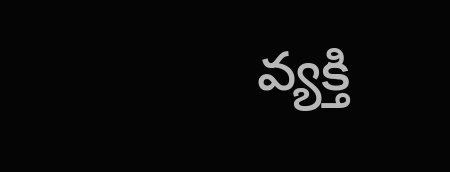వ్యక్తి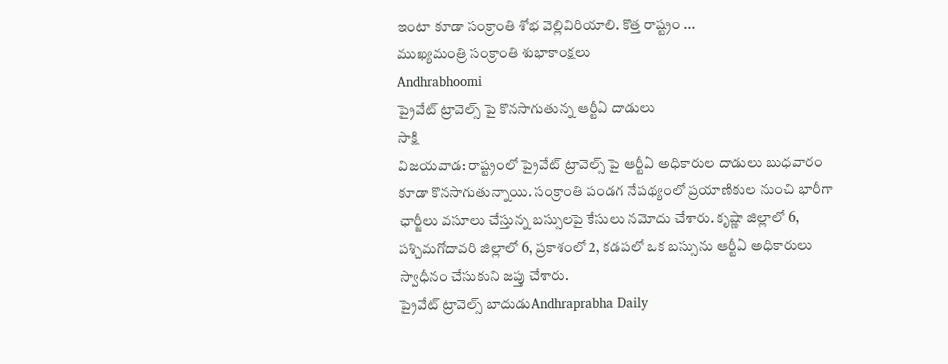ఇంటా కూడా సంక్రాంతి శోభ వెల్లివిరియాలి. కొత్త రాష్ట్రం ...
ముఖ్యమంత్రి సంక్రాంతి శుభాకాంక్షలు
Andhrabhoomi
ప్రైవేట్ ట్రావెల్స్ పై కొనసాగుతున్న ఆర్టీఏ దాడులు
సాక్షి
విజయవాడ: రాష్ట్రంలో ప్రైవేట్ ట్రావెల్స్ పై ఆర్టీఏ అధికారుల దాడులు బుధవారం కూడా కొనసాగుతున్నాయి. సంక్రాంతి పండగ నేపథ్యంలో ప్రయాణికుల నుంచి భారీగా ఛార్జీలు వసూలు చేస్తున్న బస్సులపై కేసులు నమోదు చేశారు. కృష్ణా జిల్లాలో 6, పశ్చిమగోదావరి జిల్లాలో 6, ప్రకాశంలో 2, కడపలో ఒక బస్సును ఆర్టీఏ అధికారులు స్వాధీనం చేసుకుని జప్తు చేశారు.
ప్రైవేట్ ట్రావెల్స్ బాదుడుAndhraprabha Daily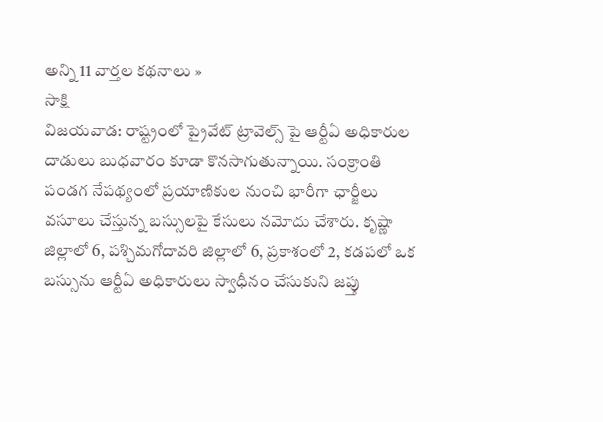అన్ని 11 వార్తల కథనాలు »
సాక్షి
విజయవాడ: రాష్ట్రంలో ప్రైవేట్ ట్రావెల్స్ పై ఆర్టీఏ అధికారుల దాడులు బుధవారం కూడా కొనసాగుతున్నాయి. సంక్రాంతి పండగ నేపథ్యంలో ప్రయాణికుల నుంచి భారీగా ఛార్జీలు వసూలు చేస్తున్న బస్సులపై కేసులు నమోదు చేశారు. కృష్ణా జిల్లాలో 6, పశ్చిమగోదావరి జిల్లాలో 6, ప్రకాశంలో 2, కడపలో ఒక బస్సును ఆర్టీఏ అధికారులు స్వాధీనం చేసుకుని జప్తు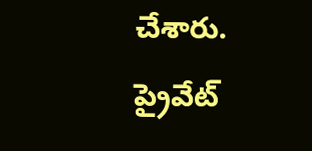చేశారు.
ప్రైవేట్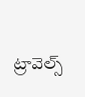ట్రావెల్స్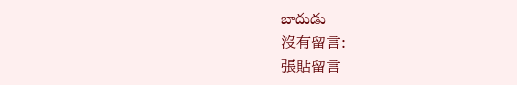బాదుడు
沒有留言:
張貼留言